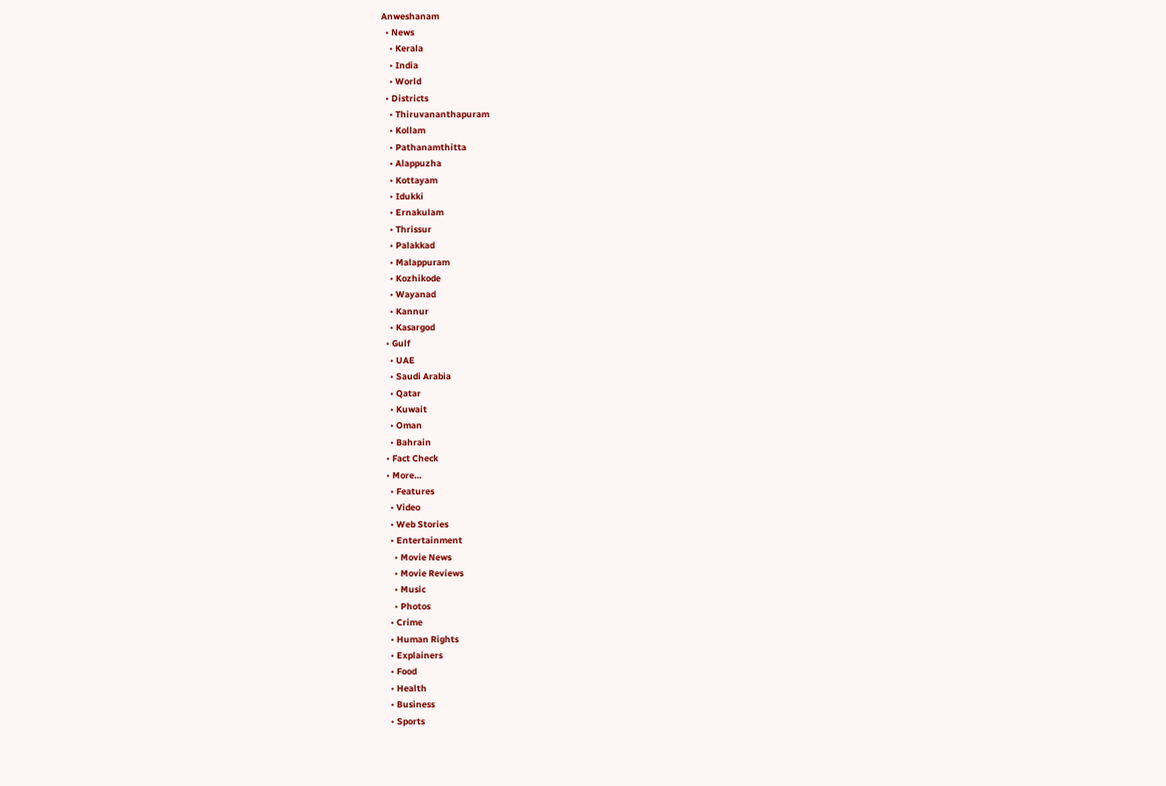Anweshanam
  • News
    • Kerala
    • India
    • World
  • Districts
    • Thiruvananthapuram
    • Kollam
    • Pathanamthitta
    • Alappuzha
    • Kottayam
    • Idukki
    • Ernakulam
    • Thrissur
    • Palakkad
    • Malappuram
    • Kozhikode
    • Wayanad
    • Kannur
    • Kasargod
  • Gulf
    • UAE
    • Saudi Arabia
    • Qatar
    • Kuwait
    • Oman
    • Bahrain
  • Fact Check
  • More…
    • Features
    • Video
    • Web Stories
    • Entertainment
      • Movie News
      • Movie Reviews
      • Music
      • Photos
    • Crime
    • Human Rights
    • Explainers
    • Food
    • Health
    • Business
    • Sports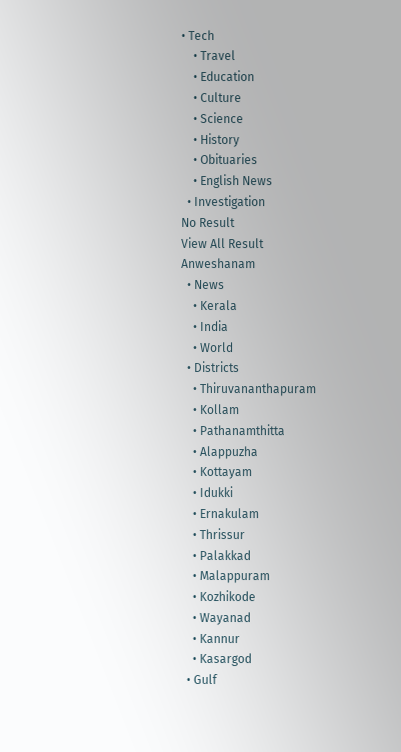• Tech
    • Travel
    • Education
    • Culture
    • Science
    • History
    • Obituaries
    • English News
  • Investigation
No Result
View All Result
Anweshanam
  • News
    • Kerala
    • India
    • World
  • Districts
    • Thiruvananthapuram
    • Kollam
    • Pathanamthitta
    • Alappuzha
    • Kottayam
    • Idukki
    • Ernakulam
    • Thrissur
    • Palakkad
    • Malappuram
    • Kozhikode
    • Wayanad
    • Kannur
    • Kasargod
  • Gulf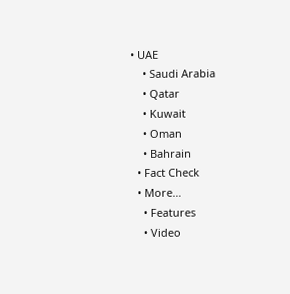• UAE
    • Saudi Arabia
    • Qatar
    • Kuwait
    • Oman
    • Bahrain
  • Fact Check
  • More…
    • Features
    • Video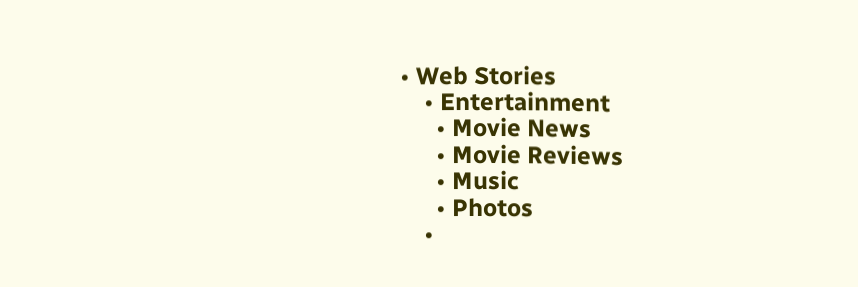• Web Stories
    • Entertainment
      • Movie News
      • Movie Reviews
      • Music
      • Photos
    •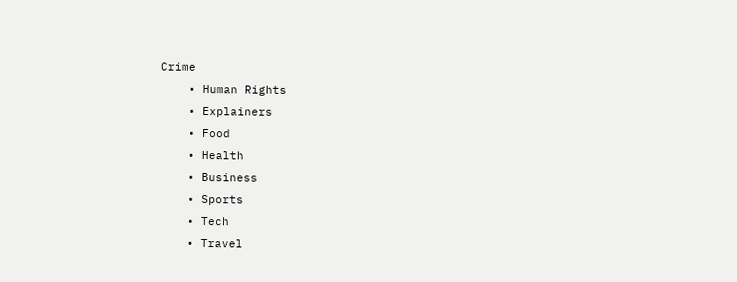Crime
    • Human Rights
    • Explainers
    • Food
    • Health
    • Business
    • Sports
    • Tech
    • Travel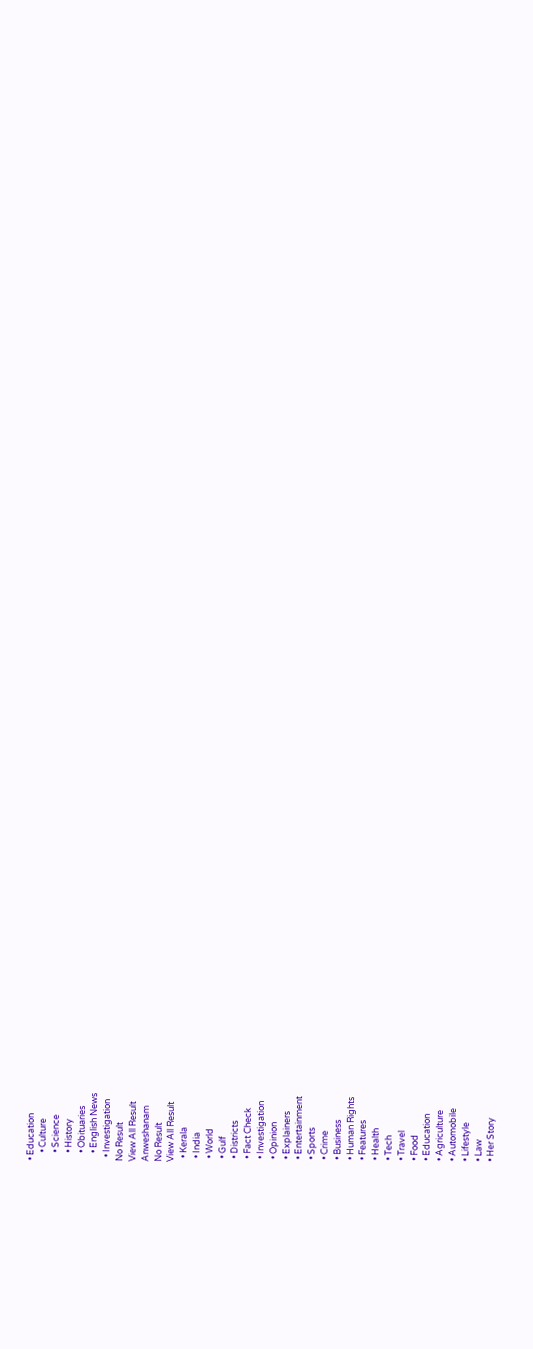• Education
    • Culture
    • Science
    • History
    • Obituaries
    • English News
  • Investigation
No Result
View All Result
Anweshanam
No Result
View All Result
  • Kerala
  • India
  • World
  • Gulf
  • Districts
  • Fact Check
  • Investigation
  • Opinion
  • Explainers
  • Entertainment
  • Sports
  • Crime
  • Business
  • Human Rights
  • Features
  • Health
  • Tech
  • Travel
  • Food
  • Education
  • Agriculture
  • Automobile
  • Lifestyle
  • Law
  • Her Story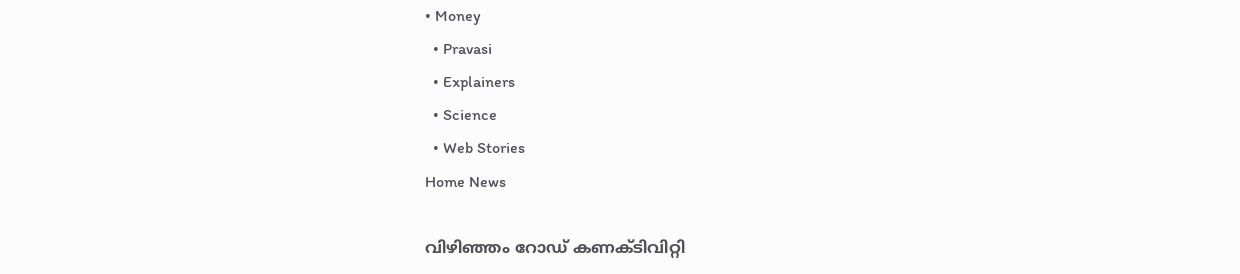• Money
  • Pravasi
  • Explainers
  • Science
  • Web Stories
Home News

വിഴിഞ്ഞം റോഡ് കണക്ടിവിറ്റി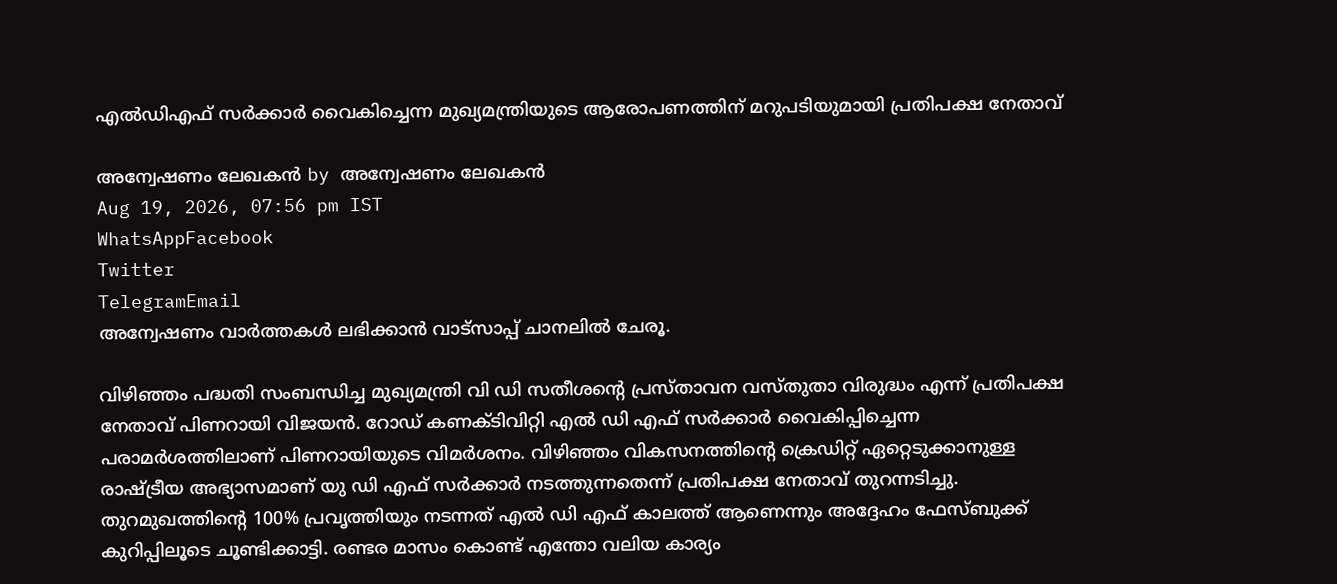എൽഡിഎഫ് സർക്കാർ വൈകിച്ചെന്ന മുഖ്യമന്ത്രിയുടെ ആരോപണത്തിന് മറുപടിയുമായി പ്രതിപക്ഷ നേതാവ്

അന്വേഷണം ലേഖകൻ by അന്വേഷണം ലേഖകൻ
Aug 19, 2026, 07:56 pm IST
WhatsAppFacebook
Twitter
TelegramEmail
അന്വേഷണം വാർത്തകൾ ലഭിക്കാന്‍ വാട്സാപ്പ് ചാനലില്‍ ചേരൂ.

വിഴിഞ്ഞം പദ്ധതി സംബന്ധിച്ച മുഖ്യമന്ത്രി വി ഡി സതീശന്റെ പ്രസ്താവന വസ്തുതാ വിരുദ്ധം എന്ന് പ്രതിപക്ഷ നേതാവ് പിണറായി വിജയൻ. റോഡ് കണക്ടിവിറ്റി എൽ ഡി എഫ് സർക്കാർ വൈകിപ്പിച്ചെന്ന പരാമർശത്തിലാണ് പിണറായിയുടെ വിമർശനം. വിഴിഞ്ഞം വികസനത്തിന്റെ ക്രെഡിറ്റ് ഏറ്റെടുക്കാനുള്ള രാഷ്ട്രീയ അഭ്യാസമാണ് യു ഡി എഫ് സർക്കാർ നടത്തുന്നതെന്ന് പ്രതിപക്ഷ നേതാവ് തുറന്നടിച്ചു. തുറമുഖത്തിന്റെ 100% പ്രവൃത്തിയും നടന്നത് എൽ ഡി എഫ് കാലത്ത് ആണെന്നും അദ്ദേഹം ഫേസ്ബുക്ക് കുറിപ്പിലൂടെ ചൂണ്ടിക്കാട്ടി. രണ്ടര മാസം കൊണ്ട് എന്തോ വലിയ കാര്യം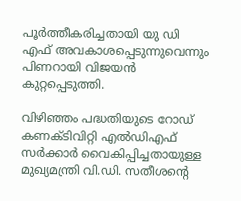പൂർത്തീകരിച്ചതായി യു ഡി എഫ് അവകാശപ്പെടുന്നുവെന്നും പിണറായി വിജയൻ കുറ്റപ്പെടുത്തി.

വിഴിഞ്ഞം പദ്ധതിയുടെ റോഡ് കണക്ടിവിറ്റി എൽഡിഎഫ് സർക്കാർ വൈകിപ്പിച്ചതായുള്ള മുഖ്യമന്ത്രി വി.ഡി. സതീശന്റെ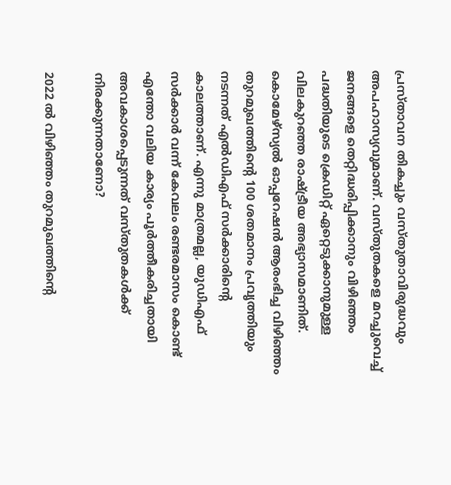പ്രസ്താവന തികച്ചും വസ്തുതാവിരുദ്ധവും അപഹാസ്യവുമാണ്. വസ്തുതകളെ മറച്ചുവെച്ച് ജനങ്ങളെ തെറ്റിദ്ധരിപ്പിക്കാനും വിഴിഞ്ഞം പദ്ധതിയുടെ ക്രെഡിറ്റ് ഏറ്റെടുക്കാനുമുള്ള വിലകുറഞ്ഞ രാഷ്ട്രീയ അഭ്യാസമാണിത്. കൊമേഴ്സ്യല്‍ ഓപ്പറേഷന്‍ ആരംഭിച്ച വിഴിഞ്ഞം തുറമുഖത്തിന്റെ 100 ശതമാനം പ്രവൃത്തിയും നടന്നത് എൽഡിഎഫ് സർക്കാരിന്റെ കാലത്താണ്. എന്നു മാത്രമല്ല, യുഡിഎഫ് സര്‍ക്കാര്‍ വന്ന് കേവലം രണ്ടരമാസം കൊണ്ട് എന്തോ വലിയ കാര്യം പൂര്‍ത്തീകരിച്ചതായി അവകാശപ്പെടുന്നത് വസ്തുതകള്‍ക്ക് നിരക്കുന്നതാണോ?

2022 ൽ വിഴിഞ്ഞം തുറമുഖത്തിന്റെ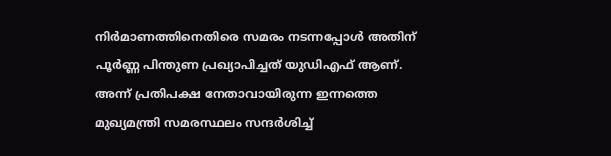നിർമാണത്തിനെതിരെ സമരം നടന്നപ്പോൾ അതിന് പൂർണ്ണ പിന്തുണ പ്രഖ്യാപിച്ചത് യുഡിഎഫ് ആണ്. അന്ന് പ്രതിപക്ഷ നേതാവായിരുന്ന ഇന്നത്തെ മുഖ്യമന്ത്രി സമരസ്ഥലം സന്ദർശിച്ച്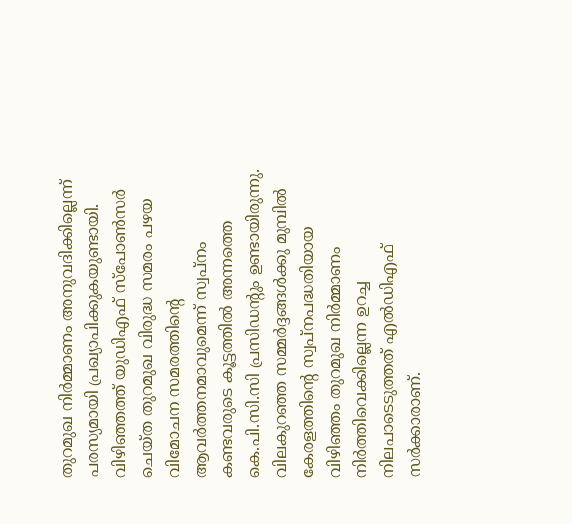തുറമുഖ നിർമ്മാണം അനുവദിക്കില്ലെന്ന് പരസ്യമായി പ്രഖ്യാപിക്കുകയുണ്ടായി. വിഴിഞ്ഞത്ത് യുഡിഎഫ് സ്പോണ്‍സര്‍ ചെയ്ത തുറമുഖ വിരുദ്ധ സമരം പഴയ വിമോചന സമരത്തിന്റെ ആവര്‍ത്തനമാവുമെന്ന് സ്വപ്നം കണ്ടവരുടെ കൂട്ടത്തില്‍ അന്നത്തെ കെ.പി.സി.സി പ്രസി‍ഡന്റും ഉണ്ടായിരുന്നു. വിലകുറഞ്ഞ സമ്മര്‍ദ്ദങ്ങള്‍ക്കു മുമ്പില്‍ കേരളത്തിന്റെ സ്വപ്നപദ്ധതിയായ വിഴിഞ്ഞം തുറമുഖ നിർമ്മാണം നിർത്തിവെക്കില്ലെന്ന ഉറച്ച നിലപാടെടുത്തത് എൽഡിഎഫ് സർക്കാരാണ്.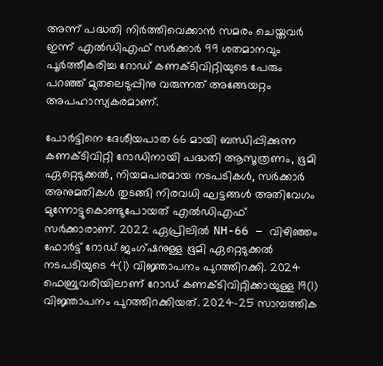അന്ന് പദ്ധതി നിർത്തിവെക്കാൻ സമരം ചെയ്തവർ ഇന്ന് എല്‍ഡിഎഫ് സര്‍ക്കാര്‍ 99 ശതമാനവും പൂര്‍ത്തീകരിച്ച റോഡ് കണക്ടിവിറ്റിയുടെ പേരും പറഞ്ഞ് മുതലെടുപ്പിനു വരുന്നത് അങ്ങേയറ്റം അപഹാസ്യകരമാണ്.

പോർട്ടിനെ ദേശീയപാത 66 മായി ബന്ധിപ്പിക്കുന്ന കണക്ടിവിറ്റി റോഡിനായി പദ്ധതി ആസൂത്രണം, ഭൂമി ഏറ്റെടുക്കൽ, നിയമപരമായ നടപടികൾ, സർക്കാർ അനുമതികൾ തുടങ്ങി നിരവധി ഘട്ടങ്ങൾ അതിവേഗം മുന്നോട്ടുകൊണ്ടുപോയത് എൽഡിഎഫ് സർക്കാരാണ്. 2022 ഏപ്രിലിൽ NH-66 – വിഴിഞ്ഞം ഫോർട്ട് റോഡ് ജംഗ്ഷനുള്ള ഭൂമി ഏറ്റെടുക്കൽ നടപടിയുടെ 4(1) വിജ്ഞാപനം പുറത്തിറക്കി. 2024 ഫെബ്രുവരിയിലാണ് റോഡ് കണക്ടിവിറ്റിക്കായുള്ള 19(1) വിജ്ഞാപനം പുറത്തിറക്കിയത്. 2024-25 സാമ്പത്തിക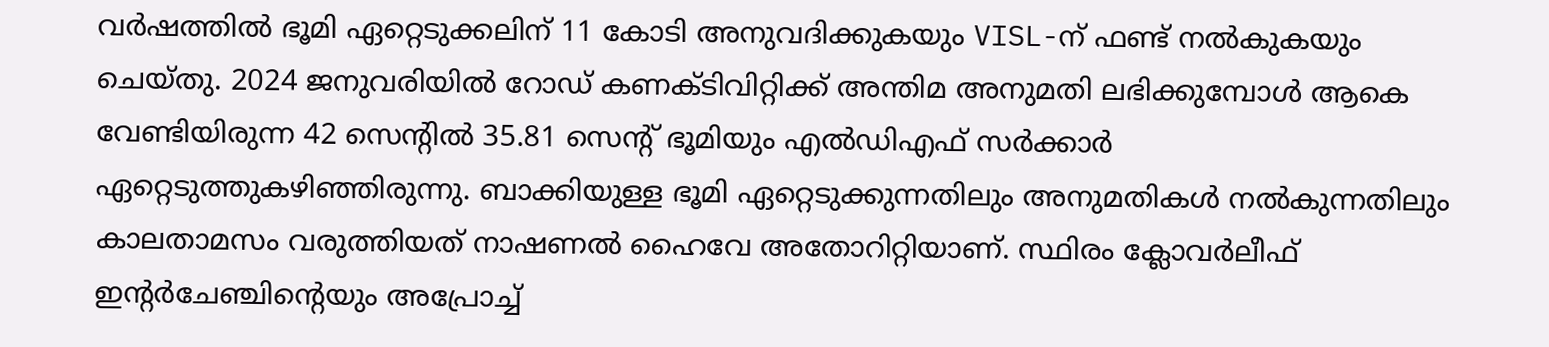വർഷത്തിൽ ഭൂമി ഏറ്റെടുക്കലിന് 11 കോടി അനുവദിക്കുകയും VISL-ന് ഫണ്ട് നൽകുകയും ചെയ്തു. 2024 ജനുവരിയിൽ റോഡ് കണക്ടിവിറ്റിക്ക് അന്തിമ അനുമതി ലഭിക്കുമ്പോൾ ആകെ വേണ്ടിയിരുന്ന 42 സെന്റിൽ 35.81 സെന്റ് ഭൂമിയും എൽഡിഎഫ് സർക്കാർ ഏറ്റെടുത്തുകഴിഞ്ഞിരുന്നു. ബാക്കിയുള്ള ഭൂമി ഏറ്റെടുക്കുന്നതിലും അനുമതികൾ നൽകുന്നതിലും കാലതാമസം വരുത്തിയത് നാഷണൽ ഹൈവേ അതോറിറ്റിയാണ്. സ്ഥിരം ക്ലോവർലീഫ് ഇന്റർചേഞ്ചിന്റെയും അപ്രോച്ച്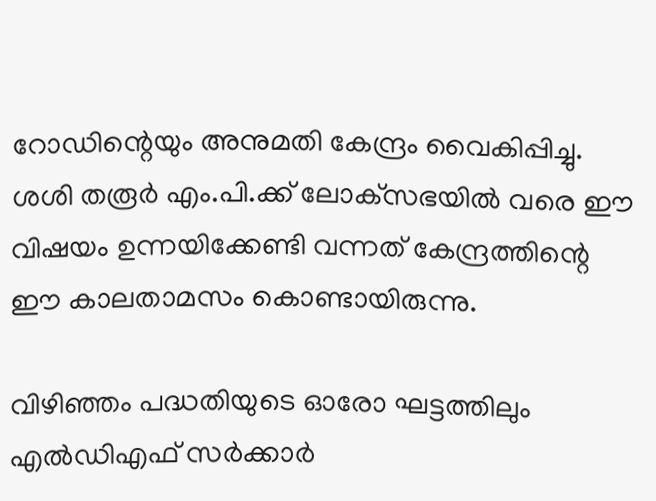റോഡിന്റെയും അനുമതി കേന്ദ്രം വൈകിപ്പിച്ചു. ശശി തരൂർ എം.പി.ക്ക് ലോക്‌സഭയിൽ വരെ ഈ വിഷയം ഉന്നയിക്കേണ്ടി വന്നത് കേന്ദ്രത്തിന്റെ ഈ കാലതാമസം കൊണ്ടായിരുന്നു.

വിഴിഞ്ഞം പദ്ധതിയുടെ ഓരോ ഘട്ടത്തിലും എൽഡിഎഫ് സർക്കാർ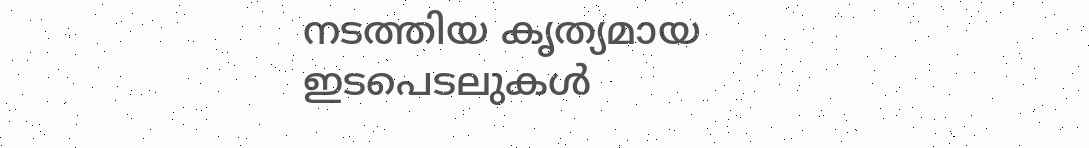നടത്തിയ കൃത്യമായ ഇടപെടലുകൾ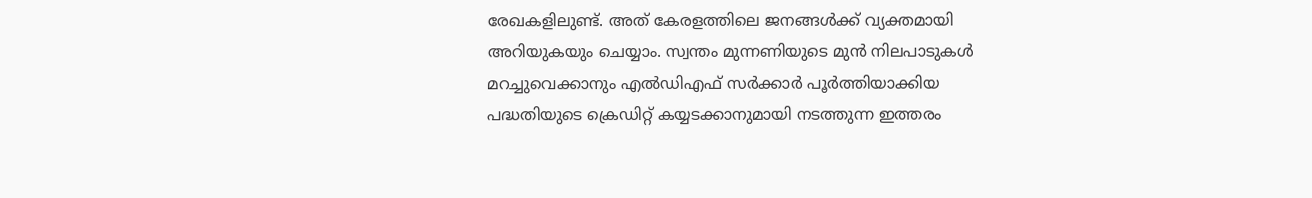രേഖകളിലുണ്ട്. അത് കേരളത്തിലെ ജനങ്ങൾക്ക് വ്യക്തമായി അറിയുകയും ചെയ്യാം. സ്വന്തം മുന്നണിയുടെ മുൻ നിലപാടുകൾ മറച്ചുവെക്കാനും എൽഡിഎഫ് സർക്കാർ പൂർത്തിയാക്കിയ പദ്ധതിയുടെ ക്രെഡിറ്റ് കയ്യടക്കാനുമായി നടത്തുന്ന ഇത്തരം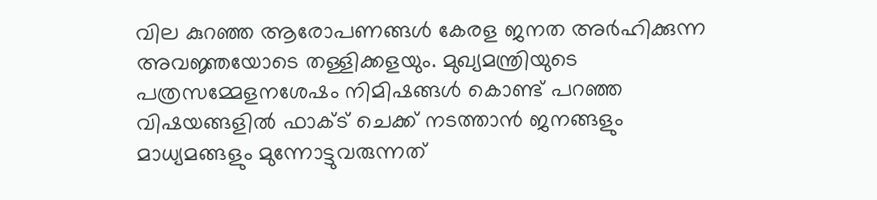വില കുറഞ്ഞ ആരോപണങ്ങൾ കേരള ജനത അർഹിക്കുന്ന അവജ്ഞയോടെ തള്ളിക്കളയും. മുഖ്യമന്ത്രിയുടെ പത്രസമ്മേളനശേഷം നിമിഷങ്ങള്‍ കൊണ്ട് പറഞ്ഞ വിഷയങ്ങളില്‍ ഫാക്ട് ചെക്ക് നടത്താന്‍ ജനങ്ങളും മാധ്യമങ്ങളും മുന്നോട്ടുവരുന്നത്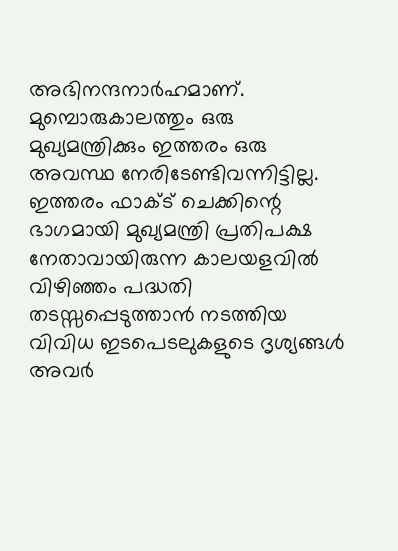അഭിനന്ദനാര്‍ഹമാണ്. മുമ്പൊരുകാലത്തും ഒരു മുഖ്യമന്ത്രിക്കും ഇത്തരം ഒരു അവസ്ഥ നേരിടേണ്ടിവന്നിട്ടില്ല. ഇത്തരം ഫാക്ട് ചെക്കിന്റെ ഭാഗമായി മുഖ്യമന്ത്രി പ്രതിപക്ഷ നേതാവായിരുന്ന കാലയളവില്‍ വിഴിഞ്ഞം പദ്ധതി തടസ്സപ്പെടുത്താന്‍ നടത്തിയ വിവിധ ഇടപെടലുകളുടെ ദൃശ്യങ്ങള്‍ അവര്‍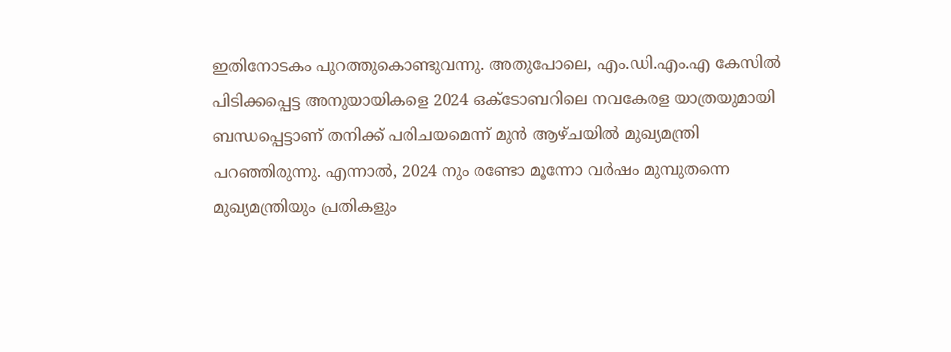ഇതിനോടകം പുറത്തുകൊണ്ടുവന്നു. അതുപോലെ, എം.ഡി.എം.എ കേസില്‍ പിടിക്കപ്പെട്ട അനുയായികളെ 2024 ഒക്ടോബറിലെ നവകേരള യാത്രയുമായി ബന്ധപ്പെട്ടാണ് തനിക്ക് പരിചയമെന്ന് മുന്‍ ആഴ്ചയില്‍ മുഖ്യമന്ത്രി പറ‍ഞ്ഞിരുന്നു. എന്നാല്‍, 2024 നും രണ്ടോ മൂന്നോ വര്‍ഷം മുമ്പുതന്നെ മുഖ്യമന്ത്രിയും പ്രതികളും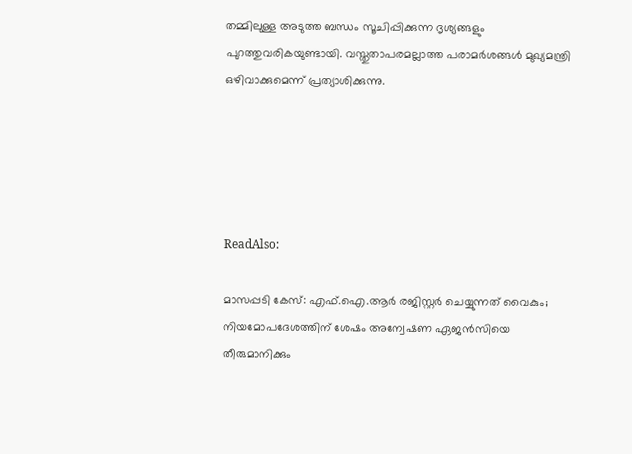തമ്മിലുള്ള അടുത്ത ബന്ധം സൂചിപ്പിക്കുന്ന ദൃശ്യങ്ങളും പുറത്തുവരികയുണ്ടായി. വസ്തുതാപരമല്ലാത്ത പരാമര്‍ശങ്ങള്‍ മുഖ്യമന്ത്രി ഒഴിവാക്കുമെന്ന് പ്രത്യാശിക്കുന്നു.





ReadAlso:

മാസപ്പടി കേസ്: എഫ്.ഐ.ആർ രജിസ്റ്റർ ചെയ്യുന്നത് വൈകും; നിയമോപദേശത്തിന് ശേഷം അന്വേഷണ ഏജൻസിയെ തീരുമാനിക്കും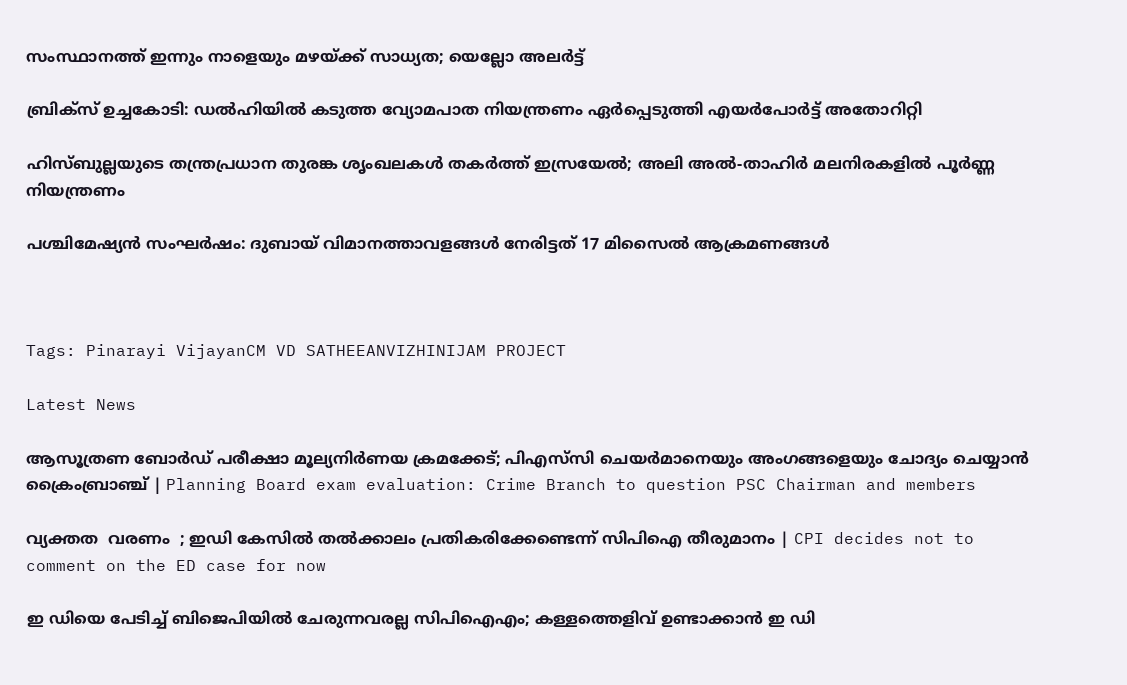സംസ്ഥാനത്ത് ഇന്നും നാളെയും മഴയ്ക്ക് സാധ്യത; യെല്ലോ അലർട്ട്

ബ്രിക്സ് ഉച്ചകോടി: ഡൽഹിയിൽ കടുത്ത വ്യോമപാത നിയന്ത്രണം ഏർപ്പെടുത്തി എയർപോർട്ട് അതോറിറ്റി

ഹിസ്ബുല്ലയുടെ തന്ത്രപ്രധാന തുരങ്ക ശൃംഖലകൾ തകർത്ത് ഇസ്രയേൽ; അലി അൽ-താഹിർ മലനിരകളിൽ പൂർണ്ണ നിയന്ത്രണം

പശ്ചിമേഷ്യന്‍ സംഘര്‍ഷം: ദുബായ് വിമാനത്താവളങ്ങള്‍ നേരിട്ടത് 17 മിസൈല്‍ ആക്രമണങ്ങള്‍



Tags: Pinarayi VijayanCM VD SATHEEANVIZHINIJAM PROJECT

Latest News

ആസൂത്രണ ബോര്‍ഡ് പരീക്ഷാ മൂല്യനിര്‍ണയ ക്രമക്കേട്; പിഎസ്‌സി ചെയര്‍മാനെയും അംഗങ്ങളെയും ചോദ്യം ചെയ്യാന്‍ ക്രൈംബ്രാഞ്ച് | Planning Board exam evaluation: Crime Branch to question PSC Chairman and members

വ്യക്തത  വരണം  ; ഇഡി കേസില്‍ തല്‍ക്കാലം പ്രതികരിക്കേണ്ടെന്ന് സിപിഐ തീരുമാനം | CPI decides not to comment on the ED case for now

ഇ ഡിയെ പേടിച്ച് ബിജെപിയിൽ ചേരുന്നവരല്ല സിപിഐഎം; കള്ളത്തെളിവ് ഉണ്ടാക്കാൻ ഇ ഡി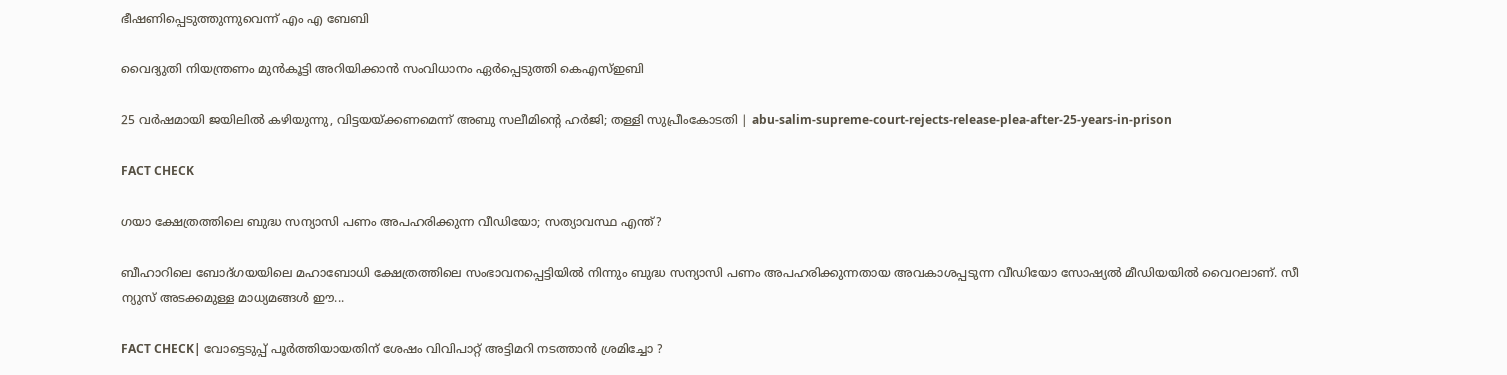ഭീഷണിപ്പെടുത്തുന്നുവെന്ന് എം എ ബേബി

വൈദ്യുതി നിയന്ത്രണം മുന്‍കൂട്ടി അറിയിക്കാന്‍ സംവിധാനം ഏര്‍പ്പെടുത്തി കെഎസ്ഇബി

25 വര്‍ഷമായി ജയിലില്‍ കഴിയുന്നു, വിട്ടയയ്ക്കണമെന്ന് അബു സലീമിന്റെ ഹര്‍ജി; തള്ളി സുപ്രീംകോടതി | abu-salim-supreme-court-rejects-release-plea-after-25-years-in-prison

FACT CHECK

ഗയാ ക്ഷേത്രത്തിലെ ബുദ്ധ സന്യാസി പണം അപഹരിക്കുന്ന വീഡിയോ; സത്യാവസ്ഥ എന്ത്?

ബീഹാറിലെ ബോദ്ഗയയിലെ മഹാബോധി ക്ഷേത്രത്തിലെ സംഭാവനപ്പെട്ടിയില്‍ നിന്നും ബുദ്ധ സന്യാസി പണം അപഹരിക്കുന്നതായ അവകാശപ്പടുന്ന വീഡിയോ സോഷ്യല്‍ മീഡിയയില്‍ വൈറലാണ്. സീ ന്യുസ് അടക്കമുള്ള മാധ്യമങ്ങള്‍ ഈ...

FACT CHECK| വോട്ടെടുപ്പ് പൂർത്തിയായതിന് ശേഷം വിവിപാറ്റ് അട്ടിമറി നടത്താൻ ശ്രമിച്ചോ ?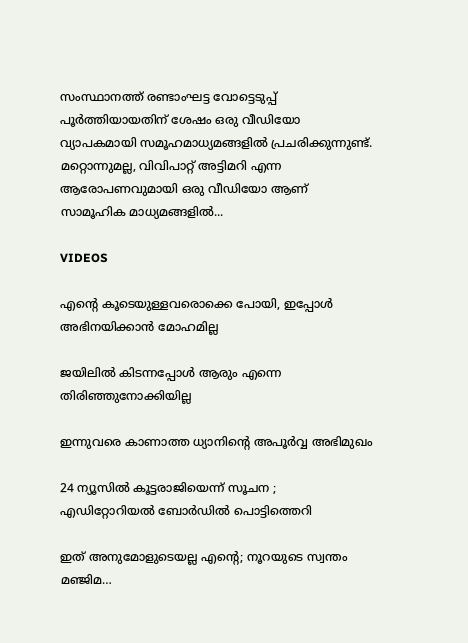സംസ്ഥാനത്ത് രണ്ടാംഘട്ട വോട്ടെടുപ്പ് പൂർത്തിയായതിന് ശേഷം ഒരു വീഡിയോ വ്യാപകമായി സമൂഹമാധ്യമങ്ങളിൽ പ്രചരിക്കുന്നുണ്ട്. മറ്റൊന്നുമല്ല, വിവിപാറ്റ് അട്ടിമറി എന്ന ആരോപണവുമായി ഒരു വീഡിയോ ആണ് സാമൂഹിക മാധ്യമങ്ങളിൽ...

VIDEOS

എന്റെ കൂടെയുള്ളവരൊക്കെ പോയി, ഇപ്പോൾ അഭിനയിക്കാൻ മോഹമില്ല

ജയിലിൽ കിടന്നപ്പോൾ ആരും എന്നെ തിരിഞ്ഞുനോക്കിയില്ല

ഇന്നുവരെ കാണാത്ത ധ്യാനിന്റെ അപൂർവ്വ അഭിമുഖം

24 ന്യൂസിൽ കൂ‌ട്ടരാജിയെന്ന് സൂചന ; എഡിറ്റോറിയൽ ബോ‍ർഡിൽ പൊട്ടിത്തെറി

ഇത് അനുമോളുടെയല്ല എന്റെ; നൂറയുടെ സ്വന്തം മഞ്ജിമ…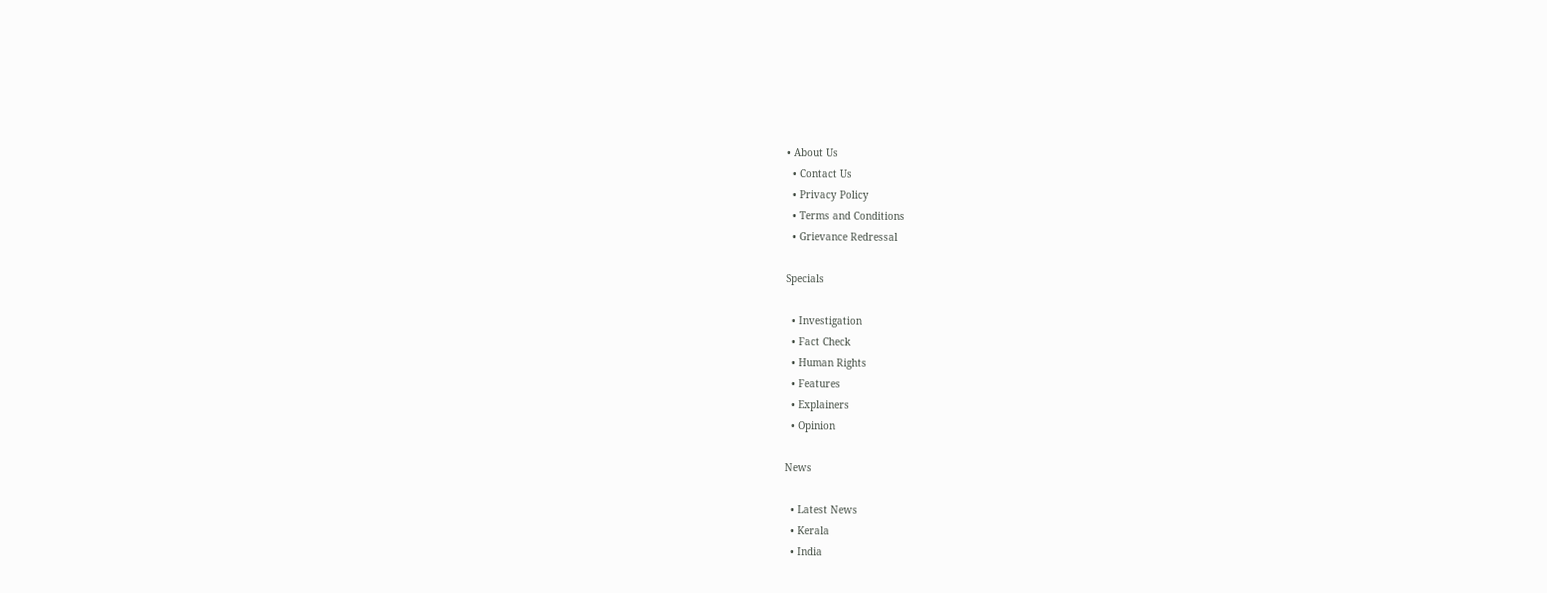• About Us
  • Contact Us
  • Privacy Policy
  • Terms and Conditions
  • Grievance Redressal

Specials

  • Investigation
  • Fact Check
  • Human Rights
  • Features
  • Explainers
  • Opinion

News

  • Latest News
  • Kerala
  • India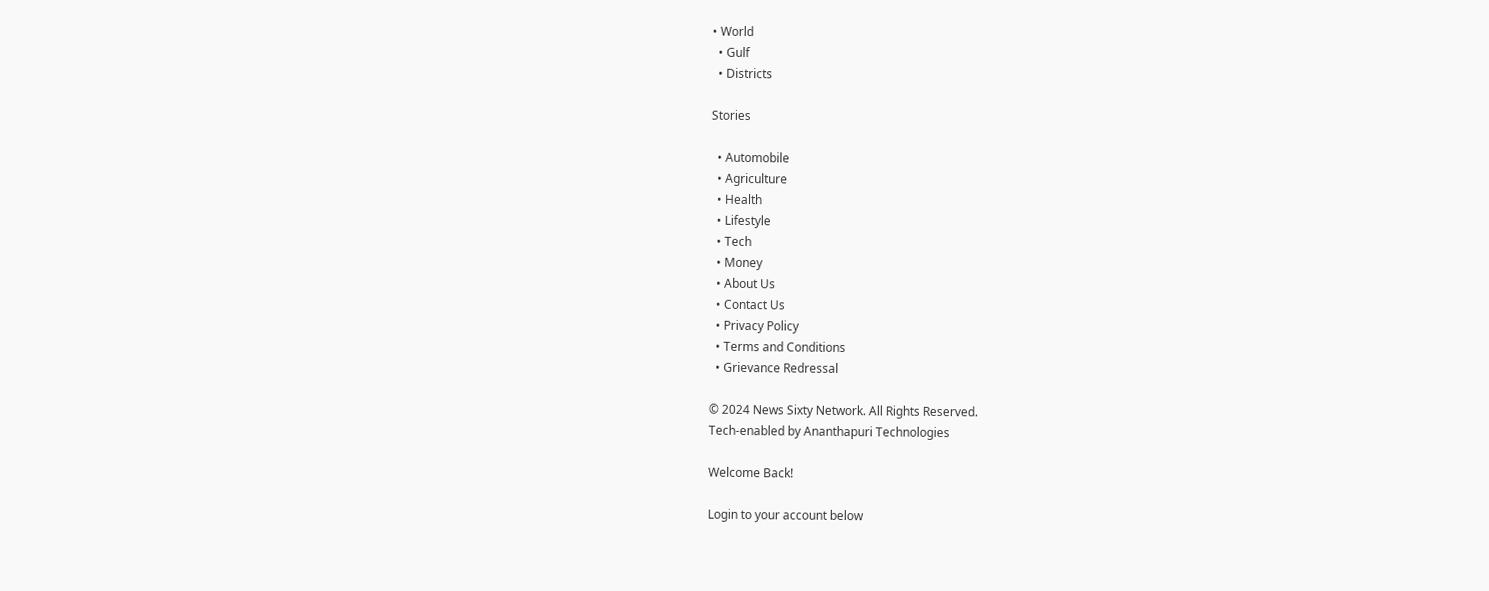• World
  • Gulf
  • Districts

Stories

  • Automobile
  • Agriculture
  • Health
  • Lifestyle
  • Tech
  • Money
  • About Us
  • Contact Us
  • Privacy Policy
  • Terms and Conditions
  • Grievance Redressal

© 2024 News Sixty Network. All Rights Reserved.
Tech-enabled by Ananthapuri Technologies

Welcome Back!

Login to your account below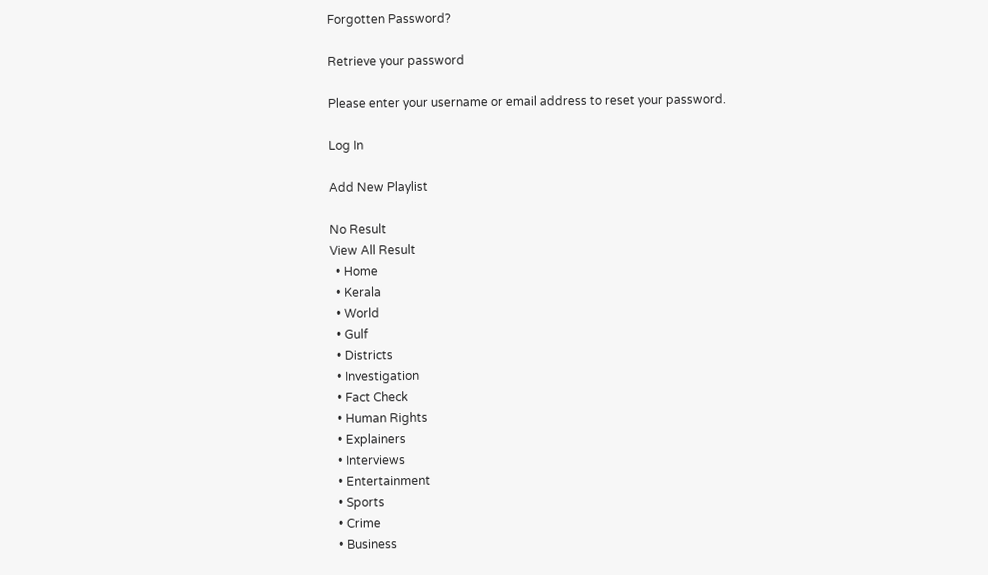Forgotten Password?

Retrieve your password

Please enter your username or email address to reset your password.

Log In

Add New Playlist

No Result
View All Result
  • Home
  • Kerala
  • World
  • Gulf
  • Districts
  • Investigation
  • Fact Check
  • Human Rights
  • Explainers
  • Interviews
  • Entertainment
  • Sports
  • Crime
  • Business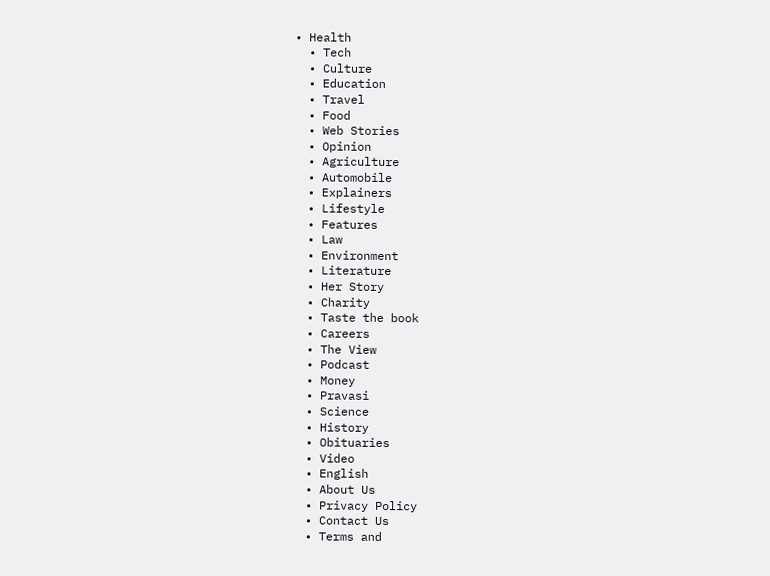• Health
  • Tech
  • Culture
  • Education
  • Travel
  • Food
  • Web Stories
  • Opinion
  • Agriculture
  • Automobile
  • Explainers
  • Lifestyle
  • Features
  • Law
  • Environment
  • Literature
  • Her Story
  • Charity
  • Taste the book
  • Careers
  • The View
  • Podcast
  • Money
  • Pravasi
  • Science
  • History
  • Obituaries
  • Video
  • English
  • About Us
  • Privacy Policy
  • Contact Us
  • Terms and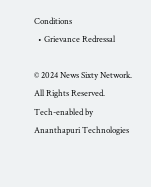Conditions
  • Grievance Redressal

© 2024 News Sixty Network. All Rights Reserved.
Tech-enabled by Ananthapuri Technologies